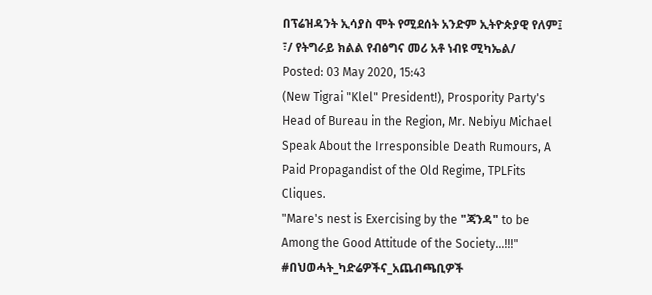በፕሬዝዳንት ኢሳያስ ሞት የሚደሰት አንድም ኢትዮጵያዊ የለም፤ ፣/ የትግራይ ክልል የብፅግና መሪ አቶ ነብዩ ሚካኤል/
Posted: 03 May 2020, 15:43
(New Tigrai "Klel" President!), Prospority Party's Head of Bureau in the Region, Mr. Nebiyu Michael Speak About the Irresponsible Death Rumours, A Paid Propagandist of the Old Regime, TPLFits Cliques.
"Mare's nest is Exercising by the "ጃንዳ" to be Among the Good Attitude of the Society...!!!"
#በህወሓት_ካድሬዎችና_አጨብጫቢዎች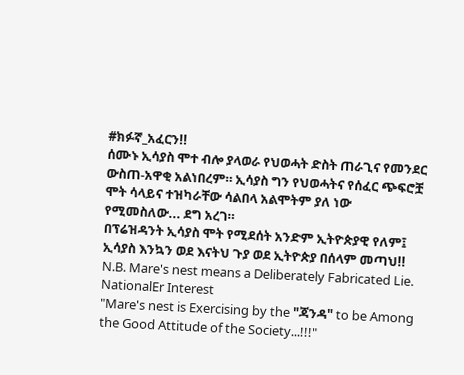#ክፉኛ_አፈርን!!
ሰሙኑ ኢሳያስ ሞተ ብሎ ያላወራ የህወሓት ድስት ጠራጊና የመንደር ውስጠ-አዋቂ አልነበረም። ኢሳያስ ግን የህወሓትና የሰፈር ጭፍሮቿ ሞት ሳላይና ተዝካራቸው ሳልበላ አልሞትም ያለ ነው የሚመስለው... ደግ አረገ።
በፕሬዝዳንት ኢሳያስ ሞት የሚደሰት አንድም ኢትዮጵያዊ የለም፤ ኢሳያስ እንኳን ወደ እናትህ ጉያ ወደ ኢትዮጵያ በሰላም መጣህ!!
N.B. Mare's nest means a Deliberately Fabricated Lie.
NationalEr Interest
"Mare's nest is Exercising by the "ጃንዳ" to be Among the Good Attitude of the Society...!!!"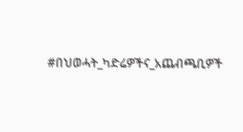#በህወሓት_ካድሬዎችና_አጨብጫቢዎች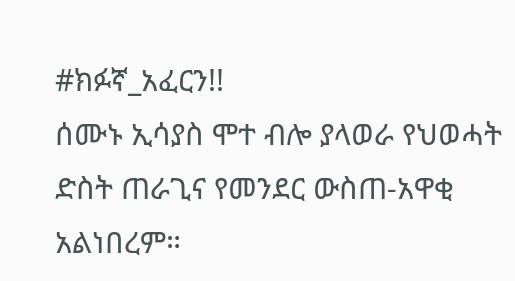#ክፉኛ_አፈርን!!
ሰሙኑ ኢሳያስ ሞተ ብሎ ያላወራ የህወሓት ድስት ጠራጊና የመንደር ውስጠ-አዋቂ አልነበረም።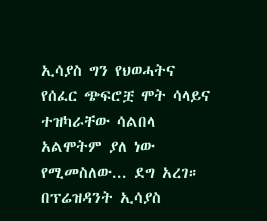ኢሳያስ ግን የህወሓትና የሰፈር ጭፍሮቿ ሞት ሳላይና ተዝካራቸው ሳልበላ አልሞትም ያለ ነው የሚመስለው... ደግ አረገ።
በፕሬዝዳንት ኢሳያስ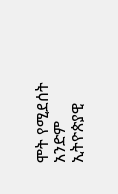ሞት የሚደሰት አንድም ኢትዮጵያዊ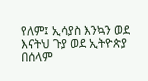የለም፤ ኢሳያስ እንኳን ወደ እናትህ ጉያ ወደ ኢትዮጵያ በሰላም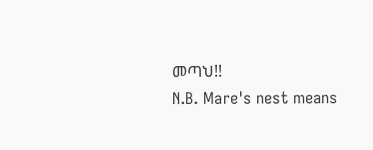መጣህ!!
N.B. Mare's nest means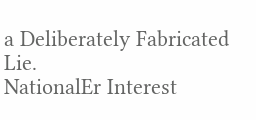a Deliberately Fabricated Lie.
NationalEr Interest